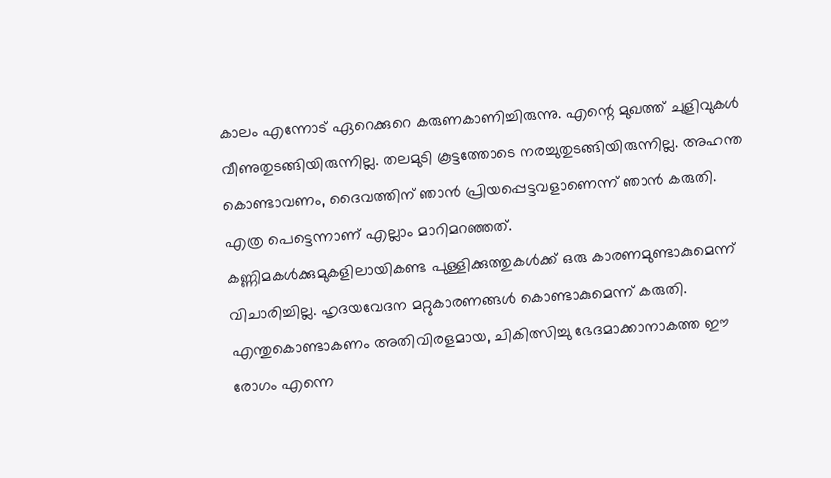കാലം എന്നോട് ഏറെക്കുറെ കരുണകാണിച്ചിരുന്നു. എന്റെ മുഖത്ത് ചുളിവുകൾ വീണുതുടങ്ങിയിരുന്നില്ല. തലമുടി കൂട്ടത്തോടെ നരച്ചുതുടങ്ങിയിരുന്നില്ല. അഹന്ത കൊണ്ടാവണം, ദൈവത്തിന് ഞാൻ പ്രിയപ്പെട്ടവളാണെന്ന് ഞാൻ കരുതി.
എത്ര പെട്ടെന്നാണ് എല്ലാം മാറിമറഞ്ഞത്.
കണ്ണിമകൾക്കുമുകളിലായികണ്ട പുള്ളിക്കുത്തുകൾക്ക് ഒരു കാരണമുണ്ടാകുമെന്ന് വിചാരിച്ചില്ല. ഹൃദയവേദന മറ്റുകാരണങ്ങൾ കൊണ്ടാകുമെന്ന് കരുതി. എന്തുകൊണ്ടാകണം അതിവിരളമായ, ചികിത്സിച്ചു ഭേദമാക്കാനാകത്ത ഈ രോഗം എന്നെ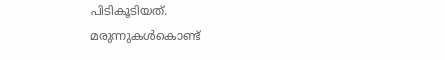പിടികൂടിയത്.
മരുന്നുകൾകൊണ്ട്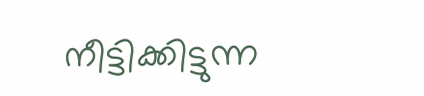നീട്ടിക്കിട്ടുന്ന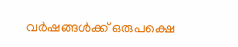വർഷങ്ങൾക്ക് ഒരുപക്ഷെ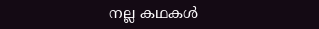നല്ല കഥകൾ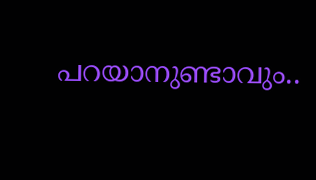പറയാനുണ്ടാവും..